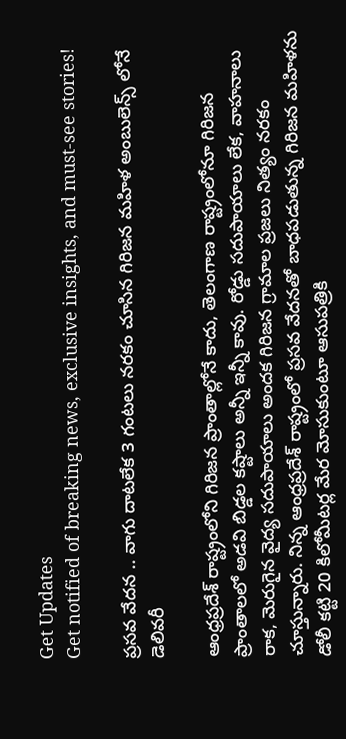Get Updates
Get notified of breaking news, exclusive insights, and must-see stories!

ప్రసవ వేదన .. వాగు దాటలేక 3 గంటలు నరకం చూసిన గిరిజన మహిళ అంబులెన్స్ లోనే డెలివరీ

ఆంధ్రప్రదేశ్ రాష్ట్రంలోని గిరిజన ప్రాంతాల్లోనే కాదు, తెలంగాణ రాష్ట్రంలోనూ గిరిజన ప్రాంతాలలో అడవి బిడ్డల కష్టాలు అన్నీ ఇన్నీ కావు. రోడ్డు సదుపాయాలు లేక, వాహనాలు రాక, మెరుగైన వైద్య సదుపాయాలు అందక గిరిజన గ్రామాల ప్రజలు నిత్యం నరకం చూస్తున్నారు. నిన్న ఆంధ్రప్రదేశ్ రాష్ట్రంలో ప్రసవ వేదనతో బాధపడుతున్న గిరిజన మహిళను డోలీ కట్టి 20 కిలోమీటర్ల మేర మోసుకుంటూ ఆసుపత్రికి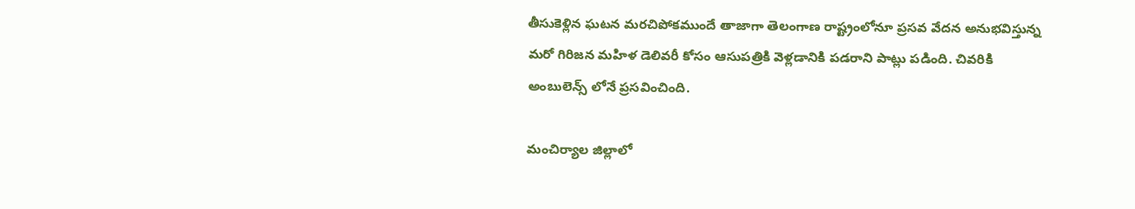తీసుకెళ్లిన ఘటన మరచిపోకముందే తాజాగా తెలంగాణ రాష్ట్రంలోనూ ప్రసవ వేదన అనుభవిస్తున్న మరో గిరిజన మహిళ డెలివరీ కోసం ఆసుపత్రికి వెళ్లడానికి పడరాని పాట్లు పడింది. చివరికి అంబులెన్స్ లోనే ప్రసవించింది.

మంచిర్యాల జిల్లాలో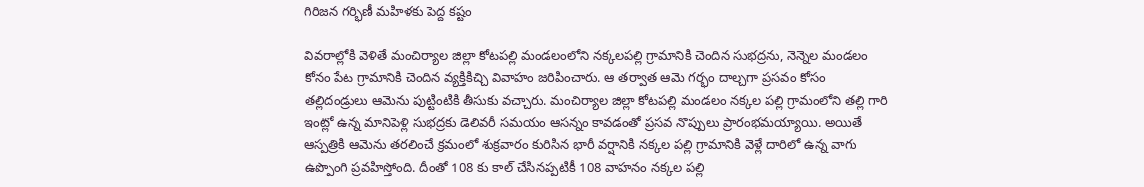గిరిజన గర్భిణీ మహిళకు పెద్ద కష్టం

వివరాల్లోకి వెళితే మంచిర్యాల జిల్లా కోటపల్లి మండలంలోని నక్కలపల్లి గ్రామానికి చెందిన సుభద్రను, నెన్నెల మండలం కోనం పేట గ్రామానికి చెందిన వ్యక్తికిచ్చి వివాహం జరిపించారు. ఆ తర్వాత ఆమె గర్భం దాల్చగా ప్రసవం కోసం తల్లిదండ్రులు ఆమెను పుట్టింటికి తీసుకు వచ్చారు. మంచిర్యాల జిల్లా కోటపల్లి మండలం నక్కల పల్లి గ్రామంలోని తల్లి గారి ఇంట్లో ఉన్న మానిపెళ్లి సుభద్రకు డెలివరీ సమయం ఆసన్నం కావడంతో ప్రసవ నొప్పులు ప్రారంభమయ్యాయి. అయితే ఆస్పత్రికి ఆమెను తరలించే క్రమంలో శుక్రవారం కురిసిన భారీ వర్షానికి నక్కల పల్లి గ్రామానికి వెళ్లే దారిలో ఉన్న వాగు ఉప్పొంగి ప్రవహిస్తోంది. దీంతో 108 కు కాల్ చేసినప్పటికీ 108 వాహనం నక్కల పల్లి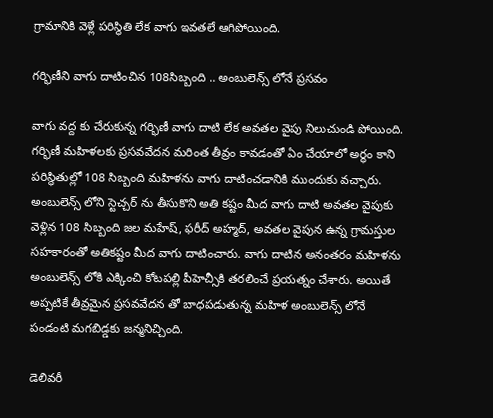గ్రామానికి వెళ్లే పరిస్థితి లేక వాగు ఇవతలే ఆగిపోయింది.

గర్భిణీని వాగు దాటించిన 108సిబ్బంది .. అంబులెన్స్ లోనే ప్రసవం

వాగు వద్ద కు చేరుకున్న గర్భిణీ వాగు దాటి లేక అవతల వైపు నిలుచుండి పోయింది. గర్భిణీ మహిళలకు ప్రసవవేదన మరింత తీవ్రం కావడంతో ఏం చేయాలో అర్థం కాని పరిస్థితుల్లో 108 సిబ్బంది మహిళను వాగు దాటించడానికి ముందుకు వచ్చారు. అంబులెన్స్ లోని స్టెచ్చర్ ను తీసుకొని అతి కష్టం మీద వాగు దాటి అవతల వైపుకు వెళ్లిన 108 సిబ్బంది జల మహేష్, ఫరీద్ అహ్మద్, అవతల వైపున ఉన్న గ్రామస్తుల సహకారంతో అతికష్టం మీద వాగు దాటించారు. వాగు దాటిన అనంతరం మహిళను అంబులెన్స్ లోకి ఎక్కించి కోటపల్లి పీహెచ్సీకి తరలించే ప్రయత్నం చేశారు. అయితే అప్పటికే తీవ్రమైన ప్రసవవేదన తో బాధపడుతున్న మహిళ అంబులెన్స్ లోనే పండంటి మగబిడ్డకు జన్మనిచ్చింది.

డెలివరీ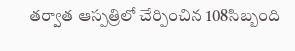తర్వాత ఆస్పత్రిలో చేర్పించిన 108సిబ్బంది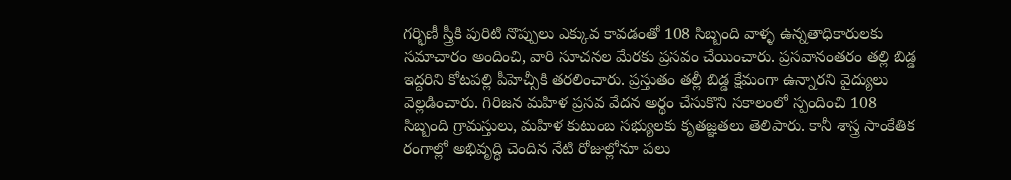గర్భిణీ స్త్రీకి పురిటి నొప్పులు ఎక్కువ కావడంతో 108 సిబ్బంది వాళ్ళ ఉన్నతాధికారులకు సమాచారం అందించి, వారి సూచనల మేరకు ప్రసవం చేయించారు. ప్రసవానంతరం తల్లి బిడ్డ ఇద్దరిని కోటపల్లి పీహెచ్సీకి తరలించారు. ప్రస్తుతం తల్లీ బిడ్డ క్షేమంగా ఉన్నారని వైద్యులు వెల్లడించారు. గిరిజన మహిళ ప్రసవ వేదన అర్థం చేసుకొని సకాలంలో స్పందించి 108 సిబ్బంది గ్రామస్తులు, మహిళ కుటుంబ సభ్యులకు కృతజ్ఞతలు తెలిపారు. కానీ శాస్త్ర సాంకేతిక రంగాల్లో అభివృద్ధి చెందిన నేటి రోజుల్లోనూ పలు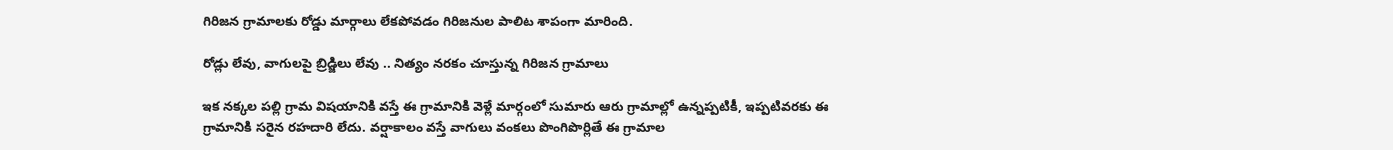గిరిజన గ్రామాలకు రోడ్డు మార్గాలు లేకపోవడం గిరిజనుల పాలిట శాపంగా మారింది.

రోడ్లు లేవు, వాగులపై బ్రిడ్జిలు లేవు .. నిత్యం నరకం చూస్తున్న గిరిజన గ్రామాలు

ఇక నక్కల పల్లి గ్రామ విషయానికి వస్తే ఈ గ్రామానికి వెళ్లే మార్గంలో సుమారు ఆరు గ్రామాల్లో ఉన్నప్పటికీ, ఇప్పటివరకు ఈ గ్రామానికి సరైన రహదారి లేదు. వర్షాకాలం వస్తే వాగులు వంకలు పొంగిపొర్లితే ఈ గ్రామాల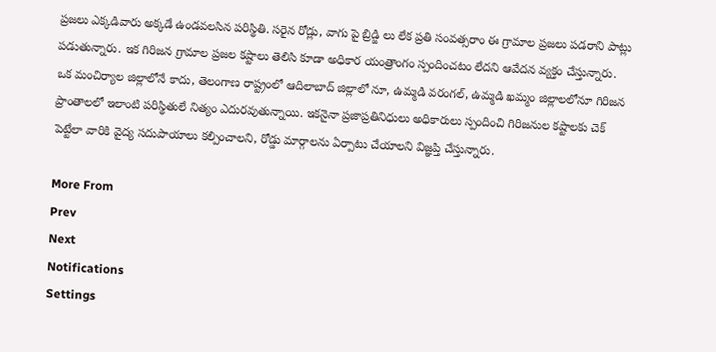ప్రజలు ఎక్కడివారు అక్కడే ఉండవలసిన పరిస్థితి. సరైన రోడ్లు, వాగు పై బ్రిడ్జి లు లేక ప్రతి సంవత్సరాం ఈ గ్రామాల ప్రజలు పడరాని పాట్లు పడుతున్నారు. ఇక గిరిజన గ్రామాల ప్రజల కష్టాలు తెలిసి కూడా అధికార యంత్రాంగం స్పందించటం లేదని ఆవేదన వ్యక్తం చేస్తున్నారు. ఒక మంచిర్యాల జిల్లాలోనే కాదు, తెలంగాణ రాష్ట్రంలో ఆదిలాబాద్ జిల్లాలో నూ, ఉమ్మడి వరంగల్, ఉమ్మడి ఖమ్మం జిల్లాలలోనూ గిరిజన ప్రాంతాలలో ఇలాంటి పరిస్థితులే నిత్యం ఎదురవుతున్నాయి. ఇకనైనా ప్రజాప్రతినిధులు అధికారులు స్పందించి గిరిజనుల కష్టాలకు చెక్ పెట్టేలా వారికి వైద్య సదుపాయాలు కల్పించాలని, రోడ్డు మార్గాలను ఏర్పాటు చేయాలని విజ్ఞప్తి చేస్తున్నారు.

More From
Prev
Next
Notifications
Settings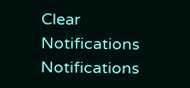Clear Notifications
Notifications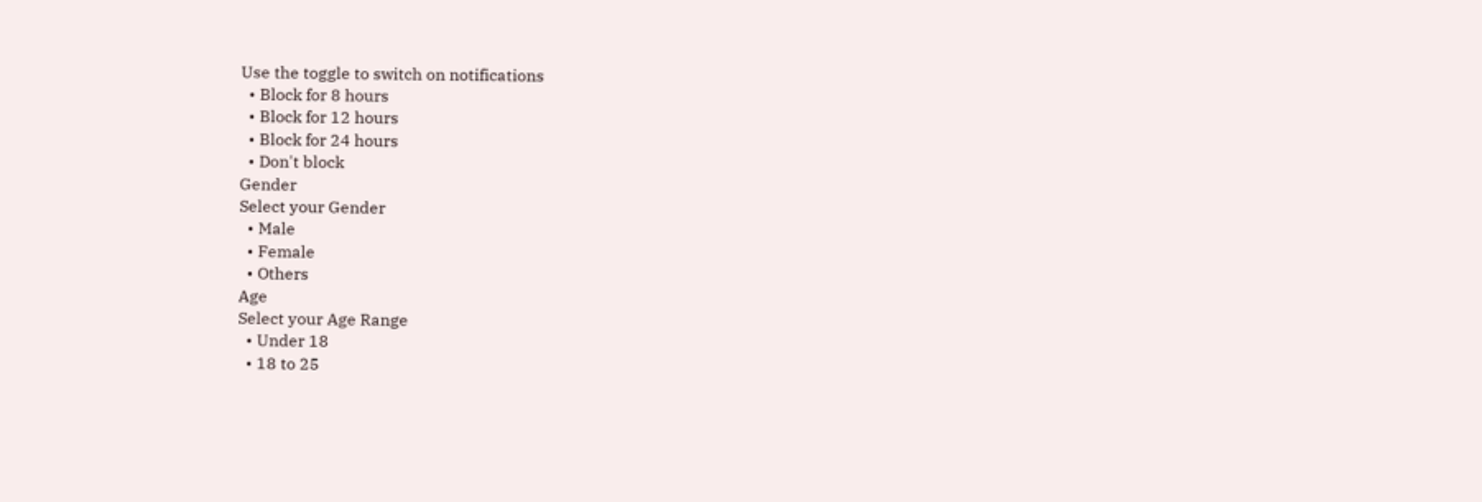Use the toggle to switch on notifications
  • Block for 8 hours
  • Block for 12 hours
  • Block for 24 hours
  • Don't block
Gender
Select your Gender
  • Male
  • Female
  • Others
Age
Select your Age Range
  • Under 18
  • 18 to 25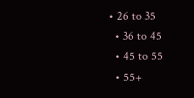• 26 to 35
  • 36 to 45
  • 45 to 55
  • 55+